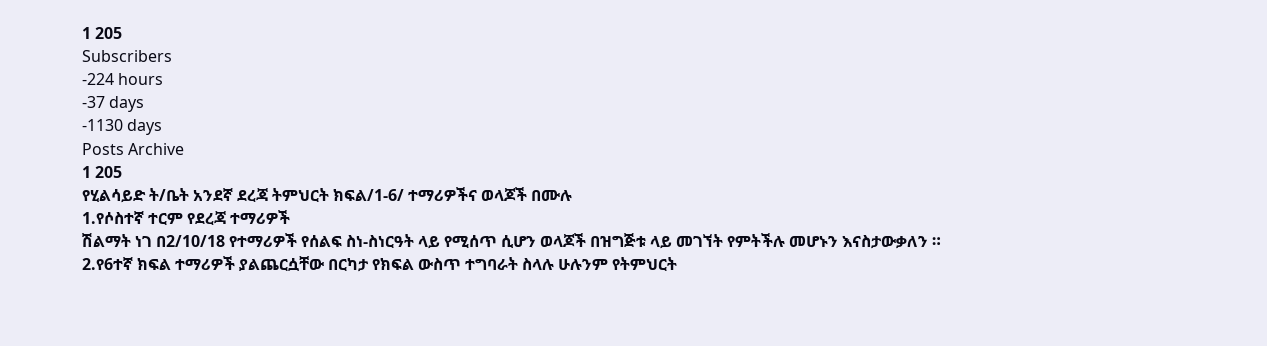1 205
Subscribers
-224 hours
-37 days
-1130 days
Posts Archive
1 205
የሂልሳይድ ት/ቤት አንደኛ ደረጃ ትምህርት ክፍል/1-6/ ተማሪዎችና ወላጆች በሙሉ
1.የሶስተኛ ተርም የደረጃ ተማሪዎች
ሽልማት ነገ በ2/10/18 የተማሪዎች የሰልፍ ስነ-ስነርዓት ላይ የሚሰጥ ሲሆን ወላጆች በዝግጅቱ ላይ መገኘት የምትችሉ መሆኑን እናስታውቃለን ።
2.የ6ተኛ ክፍል ተማሪዎች ያልጨርሷቸው በርካታ የክፍል ውስጥ ተግባራት ስላሉ ሁሉንም የትምህርት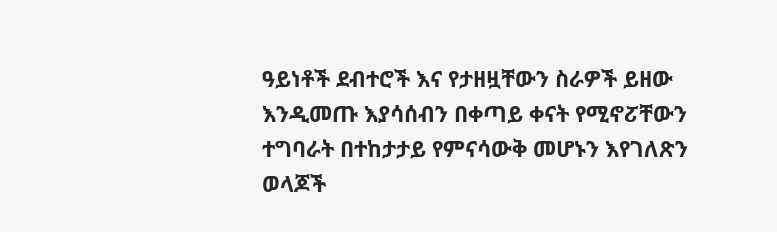ዓይነቶች ደብተሮች እና የታዘዟቸውን ስራዎች ይዘው እንዲመጡ እያሳሰብን በቀጣይ ቀናት የሚኖፘቸውን ተግባራት በተከታታይ የምናሳውቅ መሆኑን እየገለጽን ወላጆች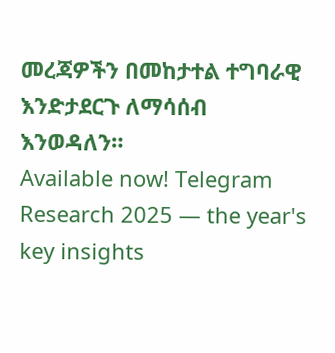መረጃዎችን በመከታተል ተግባራዊ እንድታደርጉ ለማሳሰብ እንወዳለን።
Available now! Telegram Research 2025 — the year's key insights